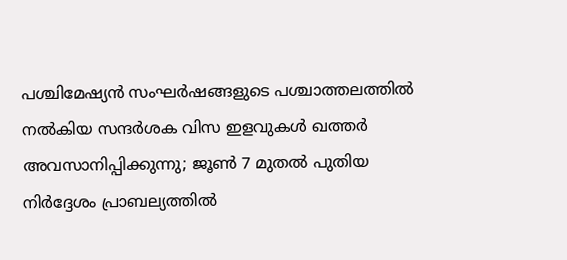പശ്ചിമേഷ്യൻ സംഘർഷങ്ങളുടെ പശ്ചാത്തലത്തിൽ നൽകിയ സന്ദർശക വിസ ഇളവുകൾ ഖത്തർ അവസാനിപ്പിക്കുന്നു; ജൂൺ 7 മുതൽ പുതിയ നിർദ്ദേശം പ്രാബല്യത്തിൽ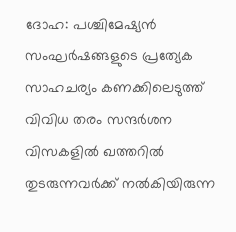ദോഹ: പശ്ചിമേഷ്യൻ സംഘർഷങ്ങളുടെ പ്രത്യേക സാഹചര്യം കണക്കിലെടുത്ത് വിവിധ തരം സന്ദർശന വിസകളിൽ ഖത്തറിൽ തുടരുന്നവർക്ക് നൽകിയിരുന്ന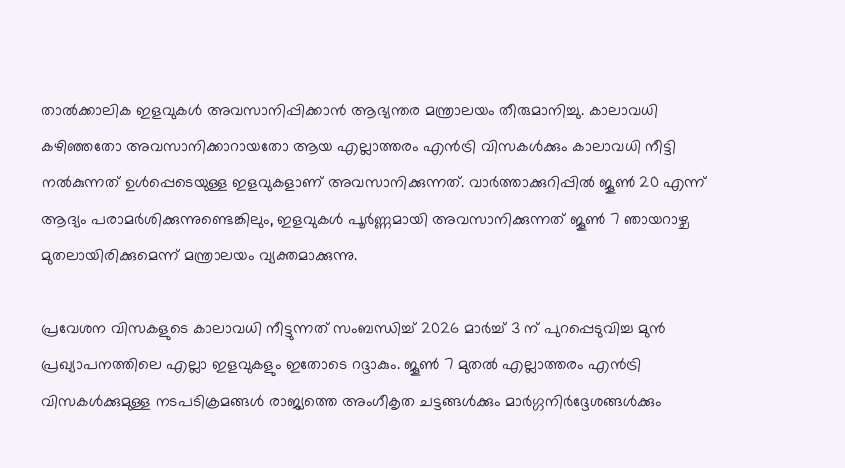താൽക്കാലിക ഇളവുകൾ അവസാനിപ്പിക്കാൻ ആഭ്യന്തര മന്ത്രാലയം തീരുമാനിച്ചു. കാലാവധി കഴിഞ്ഞതോ അവസാനിക്കാറായതോ ആയ എല്ലാത്തരം എൻട്രി വിസകൾക്കും കാലാവധി നീട്ടി നൽകുന്നത് ഉൾപ്പെടെയുള്ള ഇളവുകളാണ് അവസാനിക്കുന്നത്. വാർത്താക്കുറിപ്പിൽ ജൂൺ 20 എന്ന് ആദ്യം പരാമർശിക്കുന്നുണ്ടെങ്കിലും, ഇളവുകൾ പൂർണ്ണമായി അവസാനിക്കുന്നത് ജൂൺ 7 ഞായറാഴ്ച മുതലായിരിക്കുമെന്ന് മന്ത്രാലയം വ്യക്തമാക്കുന്നു.

പ്രവേശന വിസകളുടെ കാലാവധി നീട്ടുന്നത് സംബന്ധിച്ച് 2026 മാർച്ച് 3 ന് പുറപ്പെടുവിച്ച മുൻ പ്രഖ്യാപനത്തിലെ എല്ലാ ഇളവുകളും ഇതോടെ റദ്ദാകും. ജൂൺ 7 മുതൽ എല്ലാത്തരം എൻട്രി വിസകൾക്കുമുള്ള നടപടിക്രമങ്ങൾ രാജ്യത്തെ അംഗീകൃത ചട്ടങ്ങൾക്കും മാർഗ്ഗനിർദ്ദേശങ്ങൾക്കും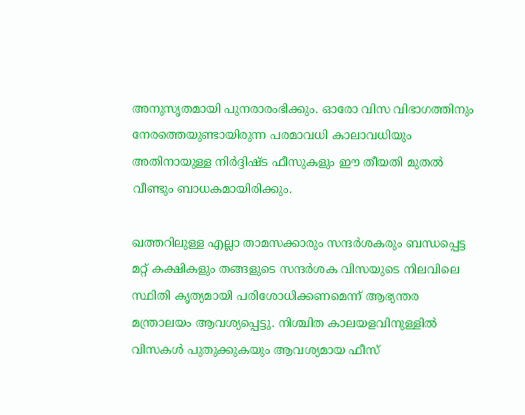അനുസൃതമായി പുനരാരംഭിക്കും. ഓരോ വിസ വിഭാഗത്തിനും നേരത്തെയുണ്ടായിരുന്ന പരമാവധി കാലാവധിയും അതിനായുള്ള നിർദ്ദിഷ്ട ഫീസുകളും ഈ തീയതി മുതൽ വീണ്ടും ബാധകമായിരിക്കും.

ഖത്തറിലുള്ള എല്ലാ താമസക്കാരും സന്ദർശകരും ബന്ധപ്പെട്ട മറ്റ് കക്ഷികളും തങ്ങളുടെ സന്ദർശക വിസയുടെ നിലവിലെ സ്ഥിതി കൃത്യമായി പരിശോധിക്കണമെന്ന് ആഭ്യന്തര മന്ത്രാലയം ആവശ്യപ്പെട്ടു. നിശ്ചിത കാലയളവിനുള്ളിൽ വിസകൾ പുതുക്കുകയും ആവശ്യമായ ഫീസ്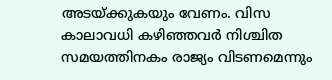അടയ്ക്കുകയും വേണം. വിസ കാലാവധി കഴിഞ്ഞവർ നിശ്ചിത സമയത്തിനകം രാജ്യം വിടണമെന്നും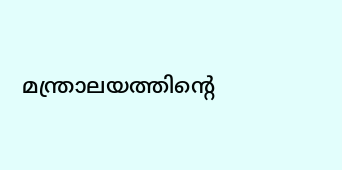മന്ത്രാലയത്തിന്റെ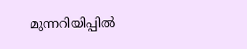മുന്നറിയിപ്പിൽ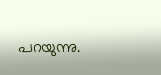പറയുന്നു.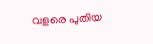വളരെ പുതിയ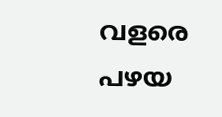വളരെ പഴയ